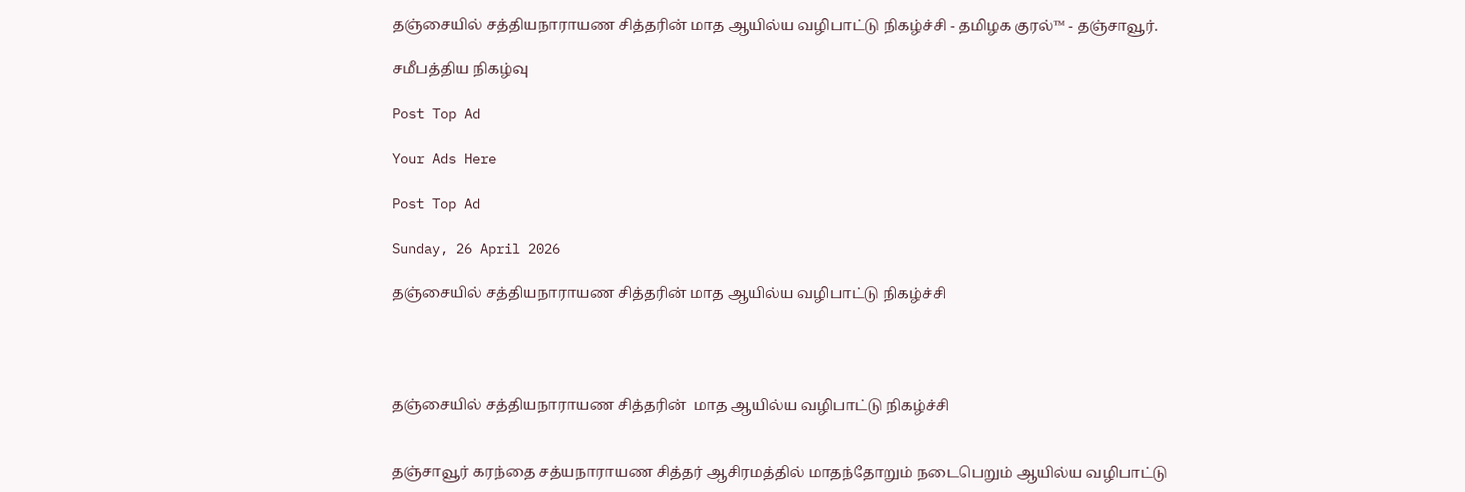தஞ்சையில் சத்தியநாராயண சித்தரின் மாத ஆயில்ய வழிபாட்டு நிகழ்ச்சி - தமிழக குரல்™ - தஞ்சாவூர்.

சமீபத்திய நிகழ்வு

Post Top Ad

Your Ads Here

Post Top Ad

Sunday, 26 April 2026

தஞ்சையில் சத்தியநாராயண சித்தரின் மாத ஆயில்ய வழிபாட்டு நிகழ்ச்சி




தஞ்சையில் சத்தியநாராயண சித்தரின்  மாத ஆயில்ய வழிபாட்டு நிகழ்ச்சி


தஞ்சாவூர் கரந்தை சத்யநாராயண சித்தர் ஆசிரமத்தில் மாதந்தோறும் நடைபெறும் ஆயில்ய வழிபாட்டு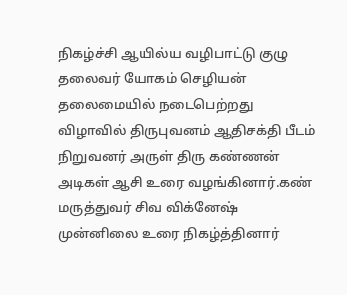நிகழ்ச்சி ஆயில்ய வழிபாட்டு குழு தலைவர் யோகம் செழியன் தலைமையில் நடைபெற்றது விழாவில் திருபுவனம் ஆதிசக்தி பீடம் நிறுவனர் அருள் திரு கண்ணன் அடிகள் ஆசி உரை வழங்கினார்.கண் மருத்துவர் சிவ விக்னேஷ்  முன்னிலை உரை நிகழ்த்தினார்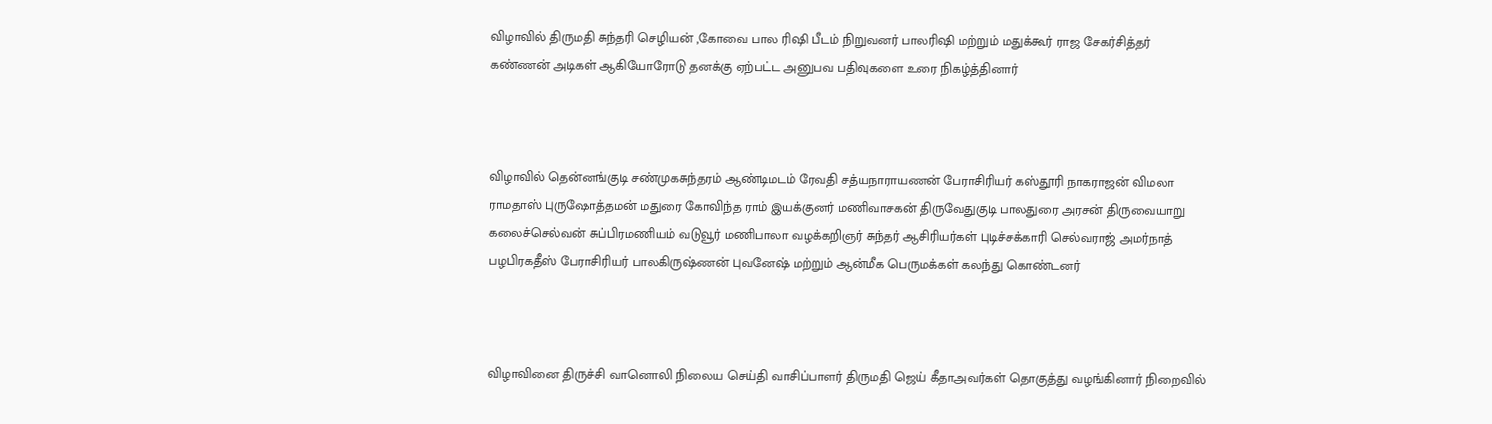விழாவில் திருமதி சுந்தரி செழியன் ,கோவை பால ரிஷி பீடம் நிறுவனர் பாலரிஷி மற்றும் மதுக்கூர் ராஜ சேகர்சித்தர் கண்ணன் அடிகள் ஆகியோரோடு தனக்கு ஏற்பட்ட அனுபவ பதிவுகளை உரை நிகழ்த்தினார்



விழாவில் தென்னங்குடி சண்முகசுந்தரம் ஆண்டிமடம் ரேவதி சத்யநாராயணன் பேராசிரியர் கஸ்தூரி நாகராஜன் விமலா ராமதாஸ் புருஷோத்தமன் மதுரை கோவிந்த ராம் இயக்குனர் மணிவாசகன் திருவேதுகுடி பாலதுரை அரசன் திருவையாறு கலைச்செல்வன் சுப்பிரமணியம் வடுவூர் மணிபாலா வழக்கறிஞர் சுந்தர் ஆசிரியர்கள் புடிச்சக்காரி செல்வராஜ் அமர்நாத் பழபிரகதீஸ் பேராசிரியர் பாலகிருஷ்ணன் புவனேஷ் மற்றும் ஆன்மீக பெருமக்கள் கலந்து கொண்டனர்



விழாவினை திருச்சி வானொலி நிலைய செய்தி வாசிப்பாளர் திருமதி ஜெய் கீதாஅவர்கள் தொகுத்து வழங்கினார் நிறைவில்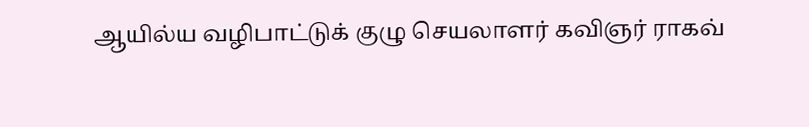ஆயில்ய வழிபாட்டுக் குழு செயலாளர் கவிஞர் ராகவ்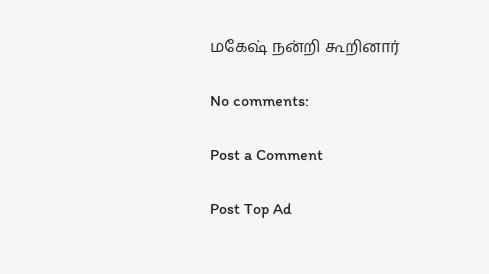மகேஷ் நன்றி கூறினார்

No comments:

Post a Comment

Post Top Ad